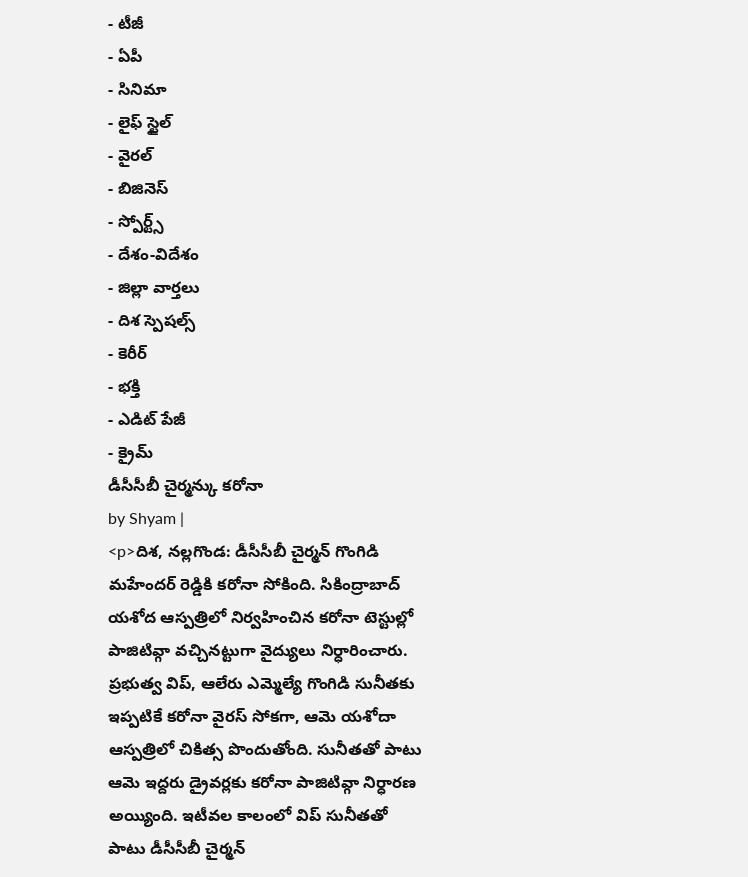- టీజీ
- ఏపీ
- సినిమా
- లైఫ్ స్టైల్
- వైరల్
- బిజినెస్
- స్పోర్ట్స్
- దేశం-విదేశం
- జిల్లా వార్తలు
- దిశ స్పెషల్స్
- కెరీర్
- భక్తి
- ఎడిట్ పేజీ
- క్రైమ్
డీసీసీబీ చైర్మన్కు కరోనా
by Shyam |
<p>దిశ, నల్లగొండ: డీసీసీబీ చైర్మన్ గొంగిడి మహేందర్ రెడ్డికి కరోనా సోకింది. సికింద్రాబాద్ యశోద ఆస్పత్రిలో నిర్వహించిన కరోనా టెస్టుల్లో పాజిటివ్గా వచ్చినట్టుగా వైద్యులు నిర్ధారించారు. ప్రభుత్వ విప్, ఆలేరు ఎమ్మెల్యే గొంగిడి సునీతకు ఇప్పటికే కరోనా వైరస్ సోకగా, ఆమె యశోదా ఆస్పత్రిలో చికిత్స పొందుతోంది. సునీతతో పాటు ఆమె ఇద్దరు డ్రైవర్లకు కరోనా పాజిటివ్గా నిర్ధారణ అయ్యింది. ఇటీవల కాలంలో విప్ సునీతతో పాటు డీసీసీబీ చైర్మన్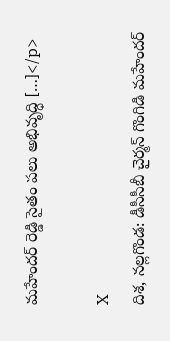మహేందర్ రెడ్డి సైతం పలు అభివృద్ధి […]</p>

X
దిశ, నల్లగొండ: డీసీసీబీ చైర్మన్ గొంగిడి మహేందర్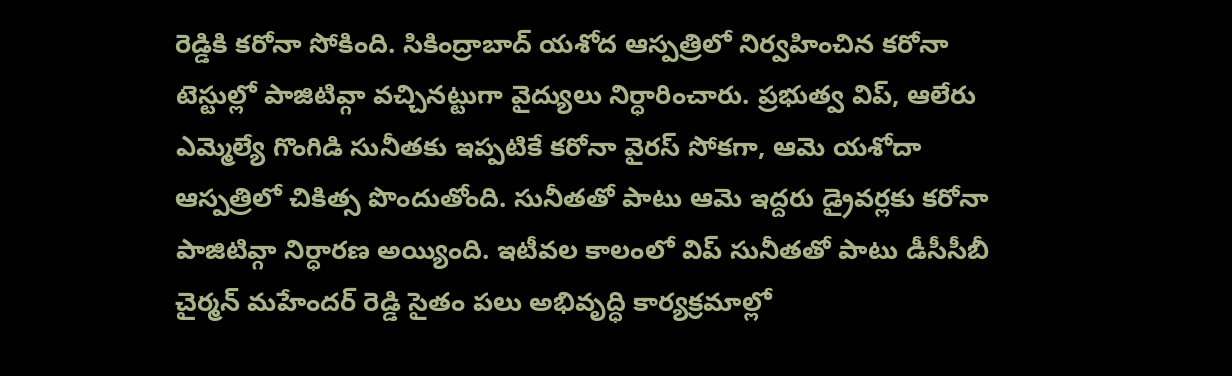రెడ్డికి కరోనా సోకింది. సికింద్రాబాద్ యశోద ఆస్పత్రిలో నిర్వహించిన కరోనా టెస్టుల్లో పాజిటివ్గా వచ్చినట్టుగా వైద్యులు నిర్ధారించారు. ప్రభుత్వ విప్, ఆలేరు ఎమ్మెల్యే గొంగిడి సునీతకు ఇప్పటికే కరోనా వైరస్ సోకగా, ఆమె యశోదా ఆస్పత్రిలో చికిత్స పొందుతోంది. సునీతతో పాటు ఆమె ఇద్దరు డ్రైవర్లకు కరోనా పాజిటివ్గా నిర్ధారణ అయ్యింది. ఇటీవల కాలంలో విప్ సునీతతో పాటు డీసీసీబీ చైర్మన్ మహేందర్ రెడ్డి సైతం పలు అభివృద్ధి కార్యక్రమాల్లో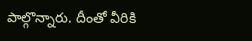పాల్గొన్నారు. దీంతో వీరికి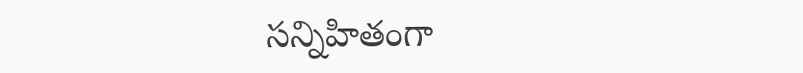సన్నిహితంగా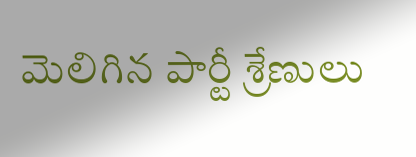మెలిగిన పార్టీ శ్రేణులు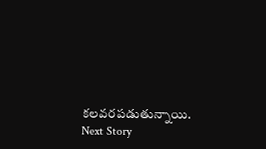కలవరపడుతున్నాయి.
Next Story